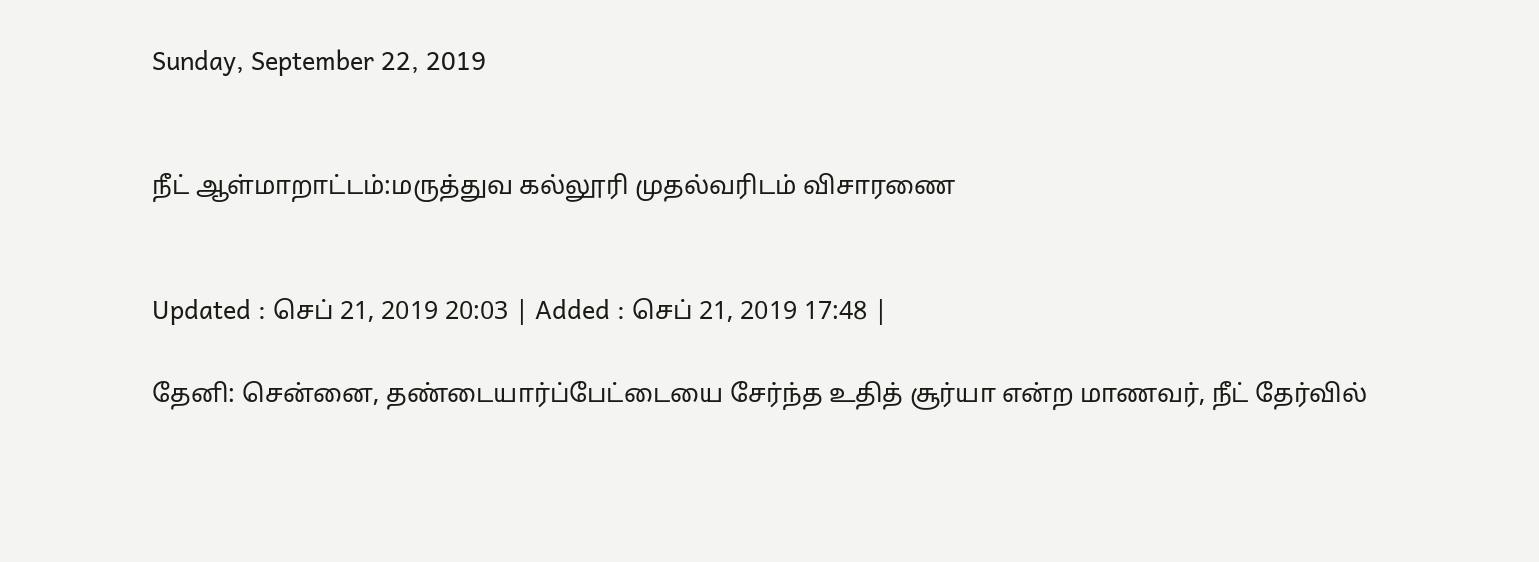Sunday, September 22, 2019


நீட் ஆள்மாறாட்டம்:மருத்துவ கல்லூரி முதல்வரிடம் விசாரணை


Updated : செப் 21, 2019 20:03 | Added : செப் 21, 2019 17:48 |

தேனி: சென்னை, தண்டையார்ப்பேட்டையை சேர்ந்த உதித் சூர்யா என்ற மாணவர், நீட் தேர்வில்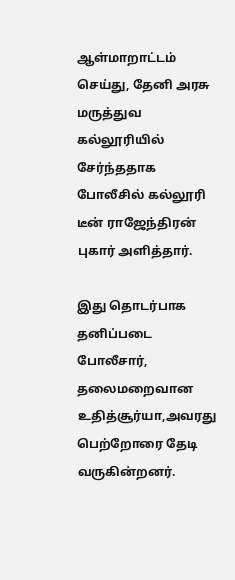ஆள்மாறாட்டம் செய்து, தேனி அரசு மருத்துவ கல்லூரியில் சேர்ந்ததாக போலீசில் கல்லூரி டீன் ராஜேந்திரன் புகார் அளித்தார்.

இது தொடர்பாக தனிப்படை போலீசார், தலைமறைவான உதித்சூர்யா,அவரது பெற்றோரை தேடி வருகின்றனர்.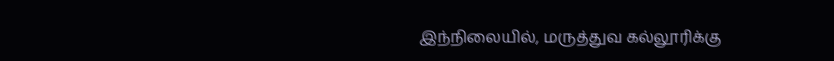இந்நிலையில், மருத்துவ கல்லூரிக்கு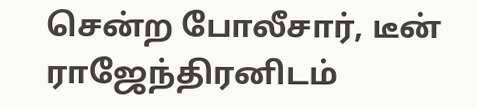சென்ற போலீசார், டீன் ராஜேந்திரனிடம்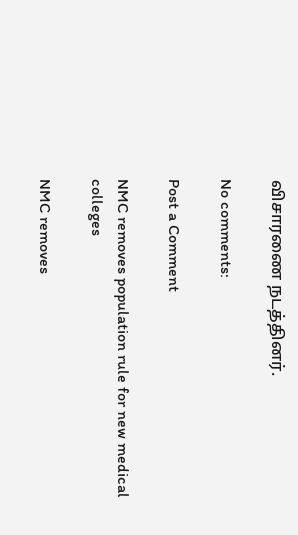விசாரணை நடத்தினர்.

No comments:

Post a Comment

NMC removes population rule for new medical colleges

NMC removes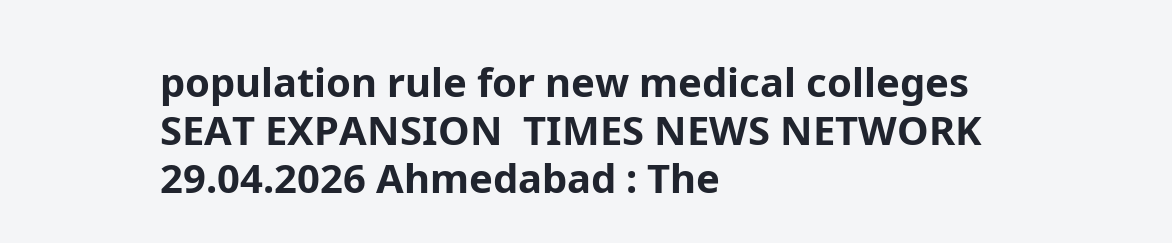population rule for new medical colleges  SEAT EXPANSION  TIMES NEWS NETWORK  29.04.2026 Ahmedabad : The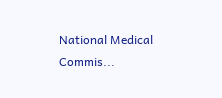National Medical Commis...